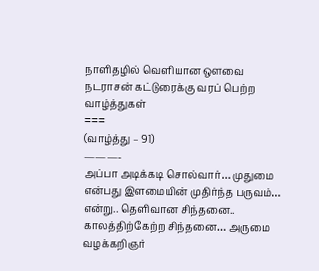நாளிதழில் வெளியான ஔவை நடராசன் கட்டுரைக்கு வரப் பெற்ற வாழ்த்துகள்
===
(வாழ்த்து – 91)
———-
அப்பா அடிக்கடி சொல்வார்… முதுமை என்பது இளமையின் முதிர்ந்த பருவம்… என்று.. தெளிவான சிந்தனை.. காலத்திற்கேற்ற சிந்தனை… அருமை
வழக்கறிஞர்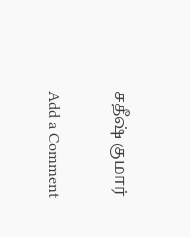சதீஷ் குமார்

Add a Comment